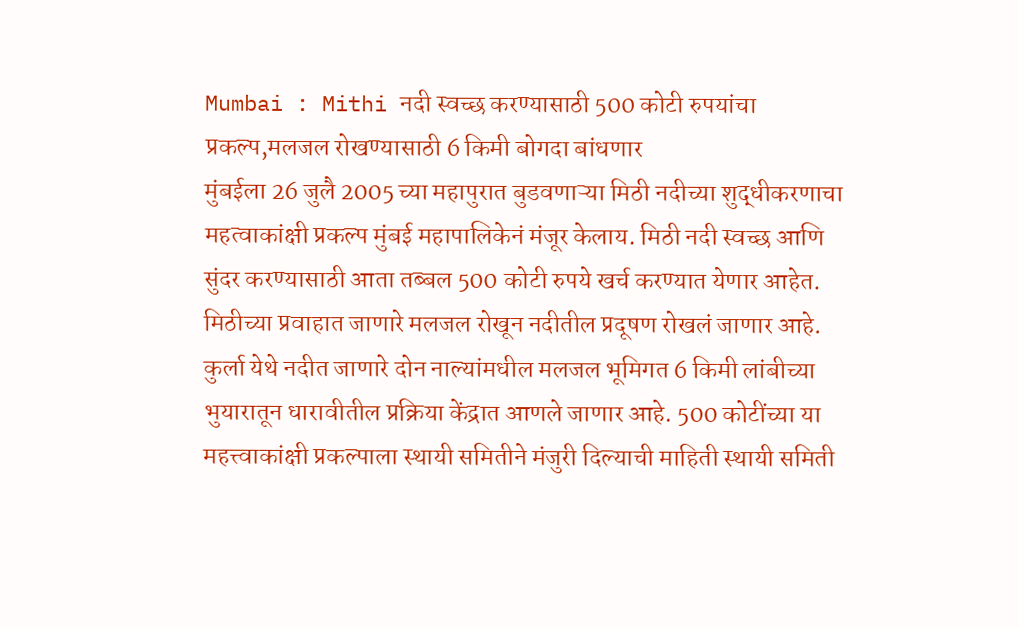Mumbai : Mithi नदी स्वच्छ करण्यासाठी 500 कोटी रुपयांचा प्रकल्प,मलजल रोखण्यासाठी 6 किमी बोगदा बांधणार
मुंबईला 26 जुलै 2005 च्या महापुरात बुडवणाऱ्या मिठी नदीच्या शुद्धीकरणाचा महत्वाकांक्षी प्रकल्प मुंबई महापालिकेनं मंजूर केलाय. मिठी नदी स्वच्छ आणि सुंदर करण्यासाठी आता तब्बल 500 कोटी रुपये खर्च करण्यात येणार आहेत. मिठीच्या प्रवाहात जाणारे मलजल रोखून नदीतील प्रदूषण रोखलं जाणार आहे. कुर्ला येथे नदीत जाणारे दोन नाल्यांमधील मलजल भूमिगत 6 किमी लांबीच्या भुयारातून धारावीतील प्रक्रिया केंद्रात आणले जाणार आहे. 500 कोटींच्या या महत्त्वाकांक्षी प्रकल्पाला स्थायी समितीने मंजुरी दिल्याची माहिती स्थायी समिती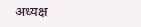अध्यक्ष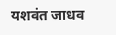यशवंत जाधव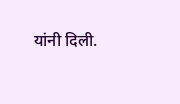यांनी दिली.